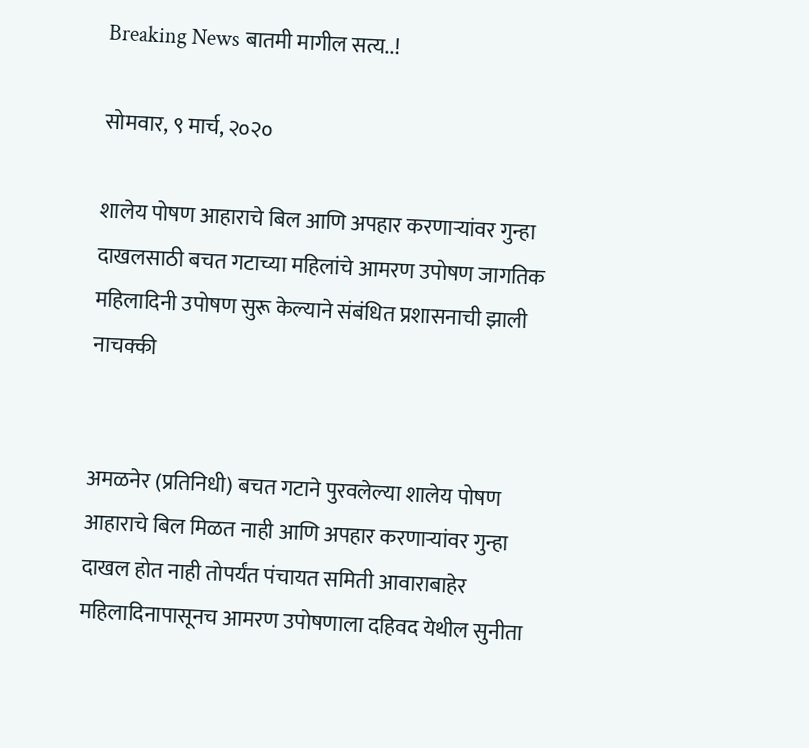Breaking News बातमी मागील सत्य..!

सोमवार, ९ मार्च, २०२०

शालेय पोषण आहाराचे बिल आणि अपहार करणार्‍यांवर गुन्हा दाखलसाठी बचत गटाच्या महिलांचे आमरण उपोषण जागतिक महिलादिनी उपोषण सुरू केल्याने संबंधित प्रशासनाची झाली नाचक्की


अमळनेर (प्रतिनिधी) बचत गटाने पुरवलेल्या शालेय पोषण आहाराचे बिल मिळत नाही आणि अपहार करणार्‍यांवर गुन्हा दाखल होत नाही तोपर्यंत पंचायत समिती आवाराबाहेर महिलादिनापासूनच आमरण उपोषणाला दहिवद येथील सुनीता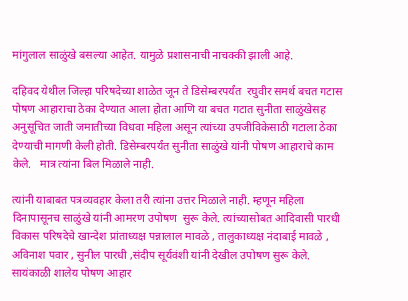मांगुलाल साळुंखे बसल्या आहेत. यामुळे प्रशासनाची नाचक्की झाली आहे.

दहिवद येथील जिल्हा परिषदेच्या शाळेत जून ते डिसेम्बरपर्यंत  रघुवीर समर्थ बचत गटास पोषण आहाराचा ठेका देण्यात आला होता आणि या बचत गटात सुनीता साळुंखेसह अनुसूचित जाती जमातीच्या विधवा महिला असून त्यांच्या उपजीविकेसाठी गटाला ठेका देण्याची मागणी केली होती. डिसेम्बरपर्यंत सुनीता साळुंखे यांनी पोषण आहाराचे काम केले.   मात्र त्यांना बिल मिळाले नाही.

त्यांनी याबाबत पत्रव्यवहार केला तरी त्यांना उत्तर मिळाले नाही. म्हणून महिला दिनापासूनच साळुंखे यांनी आमरण उपोषण  सुरू केले. त्यांच्यासोबत आदिवासी पारधी विकास परिषदेचे खान्देश प्रांताध्यक्ष पन्नालाल मावळे , तालुकाध्यक्ष नंदाबाई मावळे , अविनाश पवार , सुनील पारधी ,संदीप सूर्यवंशी यांनी देखील उपोषण सुरू केले. सायंकाळी शालेय पोषण आहार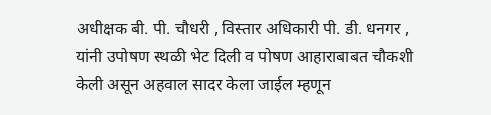अधीक्षक बी. पी. चौधरी , विस्तार अधिकारी पी. डी. धनगर , यांनी उपोषण स्थळी भेट दिली व पोषण आहाराबाबत चौकशी केली असून अहवाल सादर केला जाईल म्हणून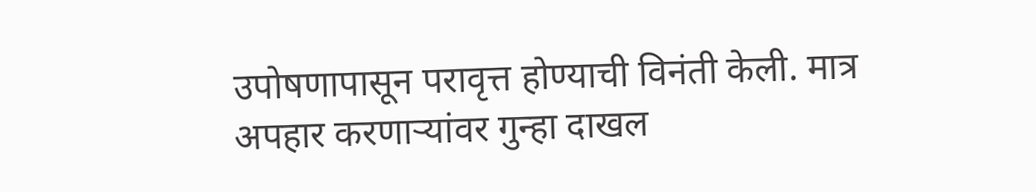उपोषणापासून परावृत्त होण्याची विनंती केली. मात्र अपहार करणाऱ्यांवर गुन्हा दाखल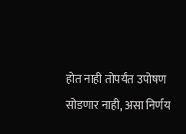होत नाही तोपर्यंत उपोषण सोडणार नाही, असा निर्णय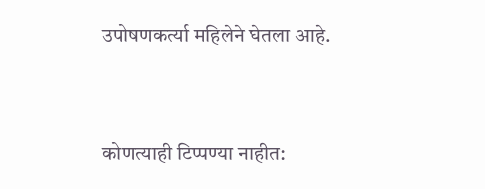उपोषणकर्त्या महिलेने घेतला आहे.



कोणत्याही टिप्पण्‍या नाहीत: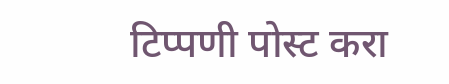टिप्पणी पोस्ट करा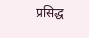प्रसिद्ध